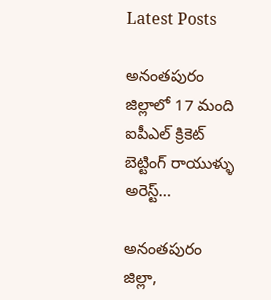Latest Posts

అనంతపురం జిల్లాలో 17 మంది ఐపీఎల్ క్రికెట్ బెట్టింగ్ రాయుళ్ళు అరెస్ట్…

అనంతపురం జిల్లా,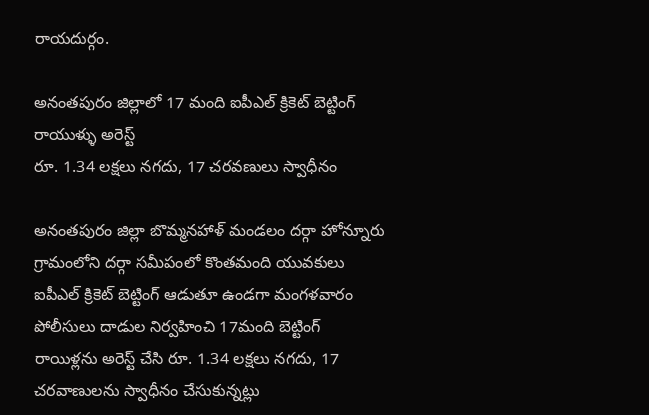రాయదుర్గం.

అనంతపురం జిల్లాలో 17 మంది ఐపీఎల్ క్రికెట్ బెట్టింగ్ రాయుళ్ళు అరెస్ట్
రూ. 1.34 లక్షలు నగదు, 17 చరవణులు స్వాధీనం

అనంతపురం జిల్లా బొమ్మనహాళ్ మండలం దర్గా హోన్నూరు గ్రామంలోని దర్గా సమీపంలో కొంతమంది యువకులు ఐపీఎల్ క్రికెట్ బెట్టింగ్ ఆడుతూ ఉండగా మంగళవారం పోలీసులు దాడుల నిర్వహించి 17మంది బెట్టింగ్ రాయిళ్లను అరెస్ట్ చేసి రూ. 1.34 లక్షలు నగదు, 17 చరవాణులను స్వాధీనం చేసుకున్నట్లు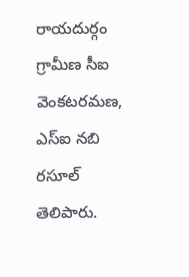రాయదుర్గం గ్రామీణ సీఐ వెంకటరమణ, ఎస్ఐ నబి రసూల్ తెలిపారు.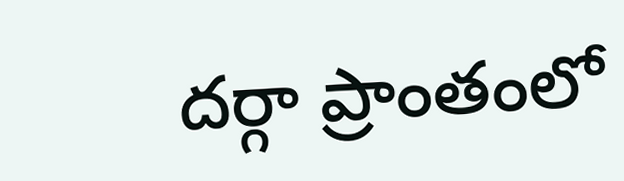దర్గా ప్రాంతంలో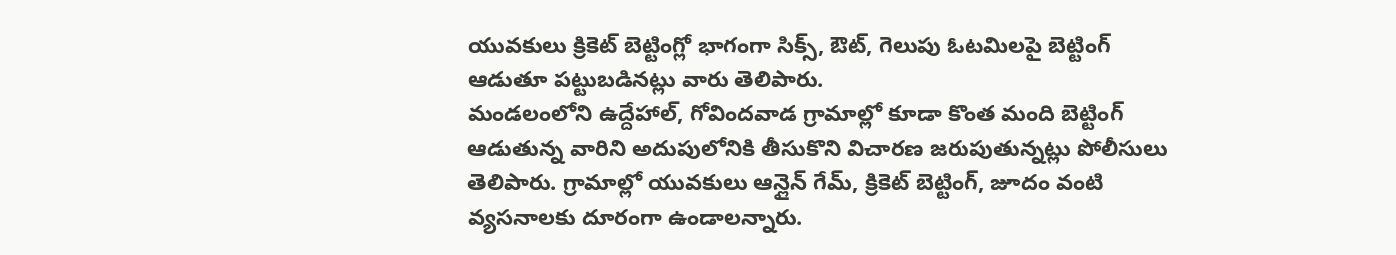యువకులు క్రికెట్ బెట్టింగ్లో భాగంగా సిక్స్, ఔట్, గెలుపు ఓటమిలపై బెట్టింగ్ ఆడుతూ పట్టుబడినట్లు వారు తెలిపారు.
మండలంలోని ఉద్దేహాల్, గోవిందవాడ గ్రామాల్లో కూడా కొంత మంది బెట్టింగ్ ఆడుతున్న వారిని అదుపులోనికి తీసుకొని విచారణ జరుపుతున్నట్లు పోలీసులు తెలిపారు. గ్రామాల్లో యువకులు ఆన్లైన్ గేమ్, క్రికెట్ బెట్టింగ్, జూదం వంటి వ్యసనాలకు దూరంగా ఉండాలన్నారు.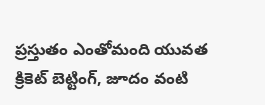ప్రస్తుతం ఎంతోమంది యువత క్రికెట్ బెట్టింగ్, జూదం వంటి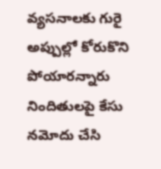వ్యసనాలకు గురై అప్పుల్లో కోరుకొని పోయారన్నారు నిందితులపై కేసు నమోదు చేసి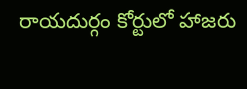రాయదుర్గం కోర్టులో హాజరు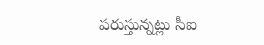పరుస్తున్నట్లు సీఐ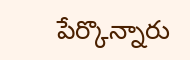పేర్కొన్నారు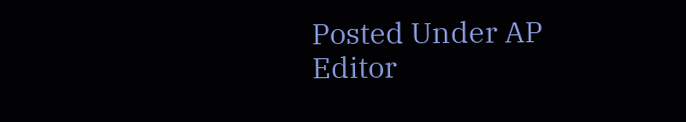Posted Under AP
Editor